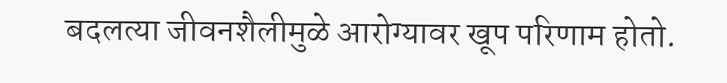बदलत्या जीवनशैलीमुळे आरोग्यावर खूप परिणाम होतो.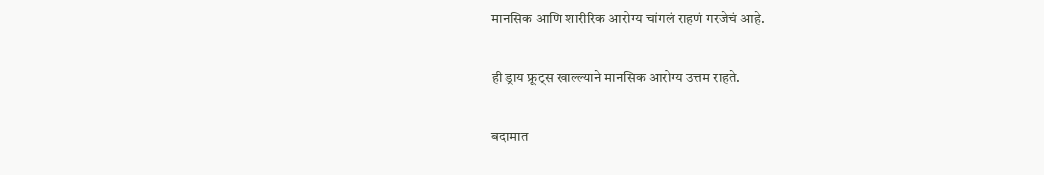मानसिक आणि शारीरिक आरोग्य चांगलं राहणं गरजेचं आहे.

ही ड्राय फ्रूट्स खाल्ल्याने मानसिक आरोग्य उत्तम राहते.

बदामात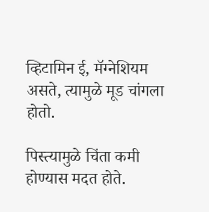व्हिटामिन ई, मॅग्नेशियम असते, त्यामुळे मूड चांगला होतो.

पिस्त्यामुळे चिंता कमी होण्यास मदत होते.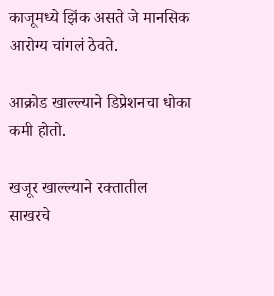काजूमध्ये झिंक असते जे मानसिक आरोग्य चांगलं ठेवते.

आक्रोड खाल्ल्याने डिप्रेशनचा धोका कमी होतो.

खजूर खाल्ल्याने रक्तातील साखरचे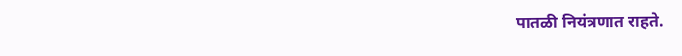पातळी नियंत्रणात राहते.